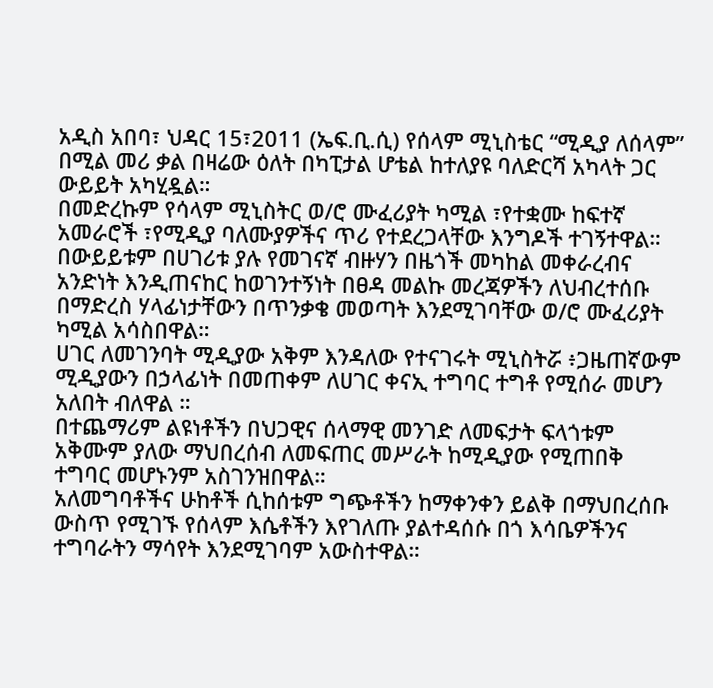አዲስ አበባ፣ ህዳር 15፣2011 (ኤፍ.ቢ.ሲ) የሰላም ሚኒስቴር “ሚዲያ ለሰላም” በሚል መሪ ቃል በዛሬው ዕለት በካፒታል ሆቴል ከተለያዩ ባለድርሻ አካላት ጋር ውይይት አካሂዷል።
በመድረኩም የሳላም ሚኒስትር ወ/ሮ ሙፈሪያት ካሚል ፣የተቋሙ ከፍተኛ አመራሮች ፣የሚዲያ ባለሙያዎችና ጥሪ የተደረጋላቸው እንግዶች ተገኝተዋል።
በውይይቱም በሀገሪቱ ያሉ የመገናኛ ብዙሃን በዜጎች መካከል መቀራረብና አንድነት እንዲጠናከር ከወገንተኝነት በፀዳ መልኩ መረጃዎችን ለህብረተሰቡ በማድረስ ሃላፊነታቸውን በጥንቃቄ መወጣት እንደሚገባቸው ወ/ሮ ሙፈሪያት ካሚል አሳስበዋል።
ሀገር ለመገንባት ሚዲያው አቅም እንዳለው የተናገሩት ሚኒስትሯ ፥ጋዜጠኛውም ሚዲያውን በኃላፊነት በመጠቀም ለሀገር ቀናኢ ተግባር ተግቶ የሚሰራ መሆን አለበት ብለዋል ።
በተጨማሪም ልዩነቶችን በህጋዊና ሰላማዊ መንገድ ለመፍታት ፍላጎቱም አቅሙም ያለው ማህበረሰብ ለመፍጠር መሥራት ከሚዲያው የሚጠበቅ ተግባር መሆኑንም አስገንዝበዋል።
አለመግባቶችና ሁከቶች ሲከሰቱም ግጭቶችን ከማቀንቀን ይልቅ በማህበረሰቡ ውስጥ የሚገኙ የሰላም እሴቶችን እየገለጡ ያልተዳሰሱ በጎ እሳቤዎችንና ተግባራትን ማሳየት እንደሚገባም አውስተዋል።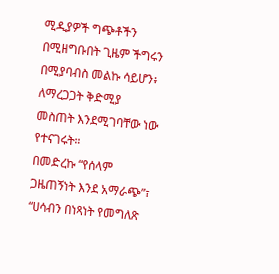ሚዲያዎች ግጭቶችን በሚዘግቡበት ጊዜም ችግሩን በሚያባብስ መልኩ ሳይሆን፥ ለማረጋጋት ቅድሚያ መስጠት እንደሚገባቸው ነው የተናገሩት።
በመድረኩ “የሰላም ጋዜጠኝነት እንደ አማራጭ”፣ “ሀሳብን በነጻነት የመግለጽ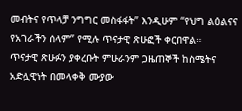መብትና የጥላቻ ንግግር መስፋፋት” እንዲሁም “የህግ ልዕልናና የአገራችን ሰላም” የሚሉ ጥናታዊ ጽሁፎች ቀርበዋል።
ጥናታዊ ጽሁፉን ያቀረቡት ምሁራንም ጋዜጠኞች ከስሜትና አድሏዊነት በመላቀቅ ሙያው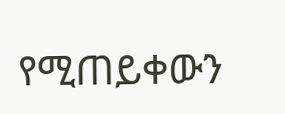የሚጠይቀውን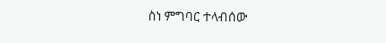ስነ ምግባር ተላብሰው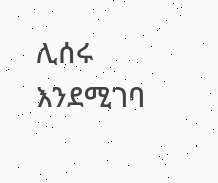ሊሰሩ እንደሚገባ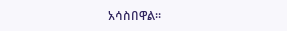አሳስበዋል።